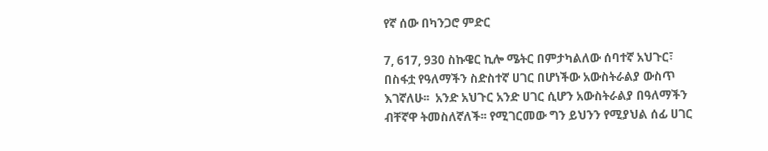የኛ ሰው በካንጋሮ ምድር

7, 617, 930 ስኩዌር ኪሎ ሜትር በምታካልለው ሰባተኛ አህጉር፣ በስፋቷ የዓለማችን ስድስተኛ ሀገር በሆነችው አውስትራልያ ውስጥ እገኛለሁ፡፡  አንድ አህጉር አንድ ሀገር ሲሆን አውስትራልያ በዓለማችን ብቸኛዋ ትመስለኛለች፡፡ የሚገርመው ግን ይህንን የሚያህል ሰፊ ሀገር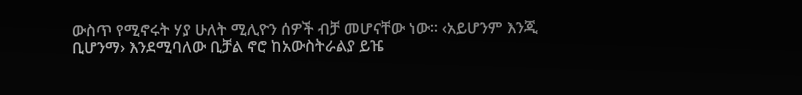ውስጥ የሚኖሩት ሃያ ሁለት ሚሊዮን ሰዎች ብቻ መሆናቸው ነው፡፡ ‹አይሆንም እንጂ ቢሆንማ› እንደሚባለው ቢቻል ኖሮ ከአውስትራልያ ይዤ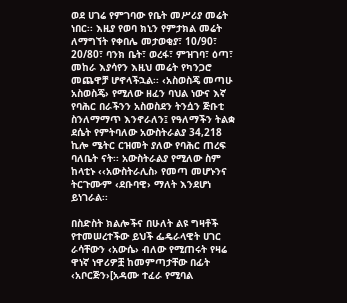ወደ ሀገሬ የምገባው የቤት መሥሪያ መሬት ነበር፡፡ እዚያ የወባ ክኒን የምታክል መሬት ለማግኘት የቀበሌ መታወቂያ፣ 10/90፣ 20/80፣ ባንክ ቤት፣ ወረፋ፣ ምዝገባ፣ ዕጣ፣ መከራ እያሳየን እዚህ መሬት የካንጋሮ መጨዋቻ ሆኖላችኋል፡፡ ‹አስወስጄ መጣሁ አስወስጄ› የሚለው ዘፈን ባህል ነውና እኛ የባሕር በራችንን አስወስደን ትንሷን ጅቡቲ ስንለማማጥ እንኖራለን፤ የዓለማችን ትልቋ ደሴት የምትባለው አውስትራልያ 34,218 ኪሎ ሜትር ርዝመት ያለው የባሕር ጠረፍ ባለቤት ናት፡፡ አውስትራልያ የሚለው ስም ከላቲኑ ‹‹አውስትራሊስ› የመጣ መሆኑንና ትርጉሙም ‹ደቡባዊ› ማለት እንደሆነ ይነገራል፡፡

በስድስት ክልሎችና በሁለት ልዩ ግዛቶች የተመሠረተችው ይህች ፌዴራላዊት ሀገር ራሳቸውን ‹አውሴ› ብለው የሚጠሩት የዛሬ ዋነኛ ነዋሪዎቿ ከመምጣታቸው በፊት ‹አቦርጅን›[አዳሙ ተፈራ የሚባል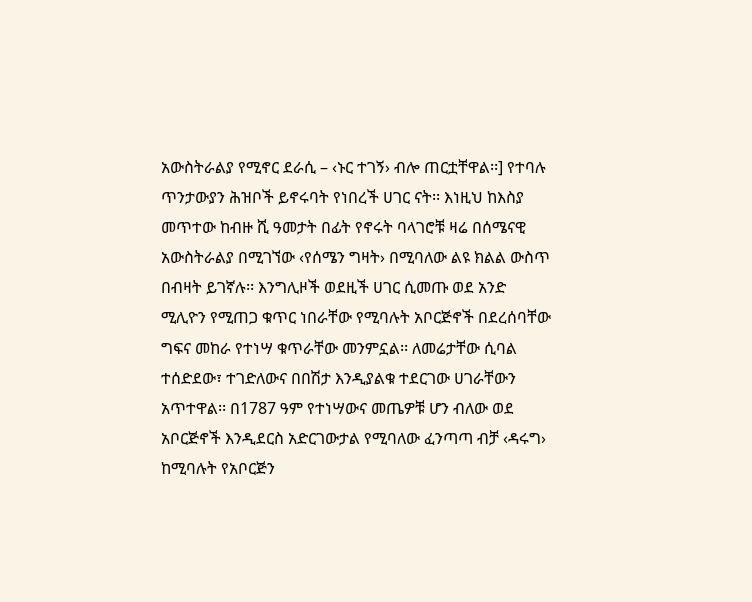አውስትራልያ የሚኖር ደራሲ – ‹ኑር ተገኝ› ብሎ ጠርቷቸዋል፡፡] የተባሉ ጥንታውያን ሕዝቦች ይኖሩባት የነበረች ሀገር ናት፡፡ እነዚህ ከእስያ መጥተው ከብዙ ሺ ዓመታት በፊት የኖሩት ባላገሮቹ ዛሬ በሰሜናዊ አውስትራልያ በሚገኘው ‹የሰሜን ግዛት› በሚባለው ልዩ ክልል ውስጥ በብዛት ይገኛሉ፡፡ እንግሊዞች ወደዚች ሀገር ሲመጡ ወደ አንድ ሚሊዮን የሚጠጋ ቁጥር ነበራቸው የሚባሉት አቦርጅኖች በደረሰባቸው ግፍና መከራ የተነሣ ቁጥራቸው መንምኗል፡፡ ለመሬታቸው ሲባል ተሰድደው፣ ተገድለውና በበሽታ እንዲያልቁ ተደርገው ሀገራቸውን አጥተዋል፡፡ በ1787 ዓም የተነሣውና መጤዎቹ ሆን ብለው ወደ አቦርጅኖች እንዲደርስ አድርገውታል የሚባለው ፈንጣጣ ብቻ ‹ዳሩግ› ከሚባሉት የአቦርጅን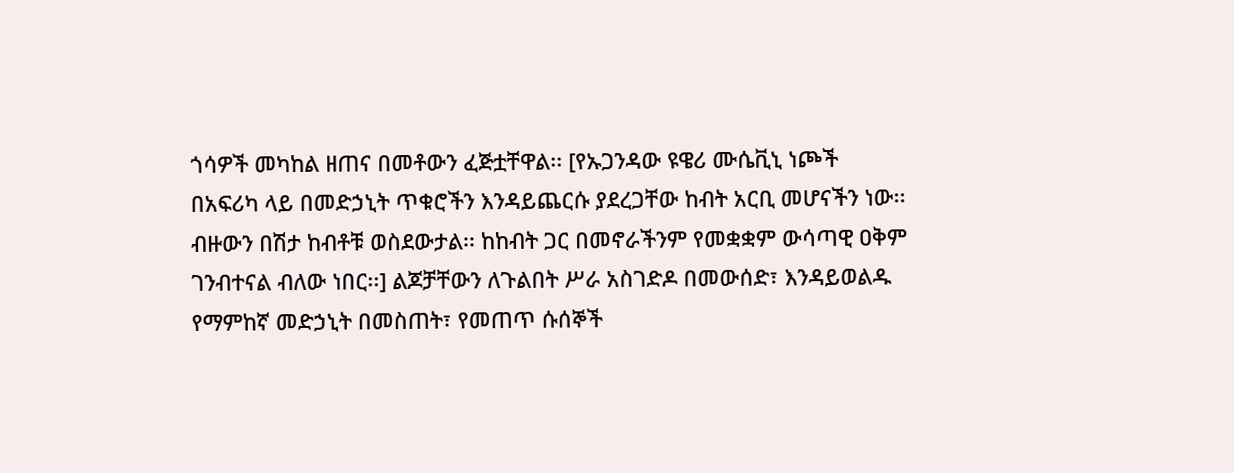ጎሳዎች መካከል ዘጠና በመቶውን ፈጅቷቸዋል፡፡ [የኡጋንዳው ዩዌሪ ሙሴቪኒ ነጮች በአፍሪካ ላይ በመድኃኒት ጥቁሮችን እንዳይጨርሱ ያደረጋቸው ከብት አርቢ መሆናችን ነው፡፡ ብዙውን በሽታ ከብቶቹ ወስደውታል፡፡ ከከብት ጋር በመኖራችንም የመቋቋም ውሳጣዊ ዐቅም ገንብተናል ብለው ነበር፡፡] ልጆቻቸውን ለጉልበት ሥራ አስገድዶ በመውሰድ፣ እንዳይወልዱ የማምከኛ መድኃኒት በመስጠት፣ የመጠጥ ሱሰኞች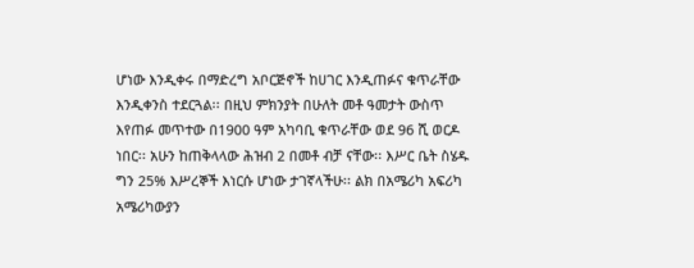ሆነው እንዲቀሩ በማድረግ አቦርጅኖች ከሀገር እንዲጠፉና ቁጥራቸው እንዲቀንስ ተደርጓል፡፡ በዚህ ምክንያት በሁለት መቶ ዓመታት ውስጥ እየጠፉ መጥተው በ1900 ዓም አካባቢ ቁጥራቸው ወደ 96 ሺ ወርዶ ነበር፡፡ አሁን ከጠቅላላው ሕዝብ 2 በመቶ ብቻ ናቸው፡፡ እሥር ቤት ስሄዱ ግን 25% እሥረኞች እነርሱ ሆነው ታገኛላችሁ፡፡ ልክ በአሜሪካ አፍሪካ አሜሪካውያን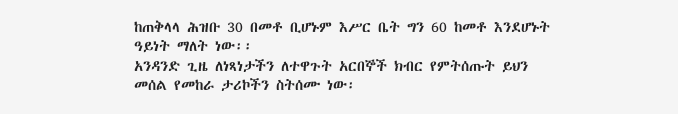ከጠቅላላ ሕዝቡ 30 በመቶ ቢሆኑም እሥር ቤት ግን 60 ከመቶ እንደሆኑት ዓይነት ማለት ነው፡፡
አንዳንድ ጊዜ ለነጻነታችን ለተዋጉት አርበኞች ክብር የምትሰጡት ይህን መሰል የመከራ ታሪኮችን ስትሰሙ ነው፡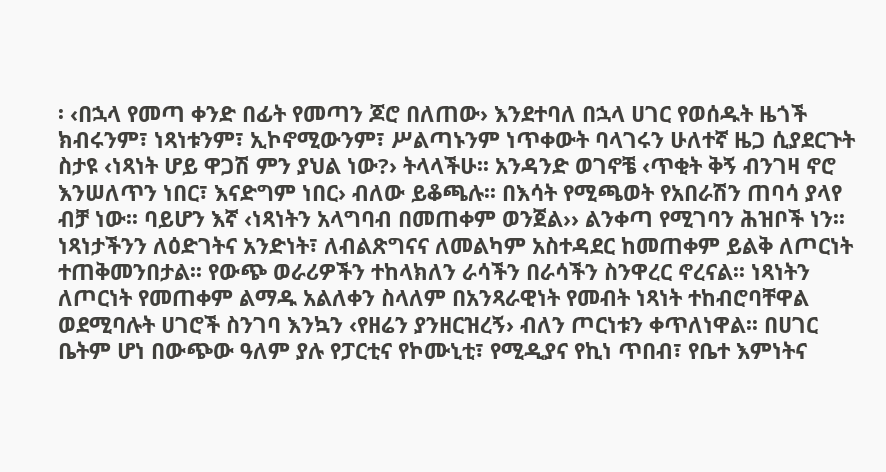፡ ‹በኋላ የመጣ ቀንድ በፊት የመጣን ጆሮ በለጠው› እንደተባለ በኋላ ሀገር የወሰዱት ዜጎች ክብሩንም፣ ነጻነቱንም፣ ኢኮኖሚውንም፣ ሥልጣኑንም ነጥቀውት ባላገሩን ሁለተኛ ዜጋ ሲያደርጉት ስታዩ ‹ነጻነት ሆይ ዋጋሽ ምን ያህል ነው?› ትላላችሁ፡፡ አንዳንድ ወገኖቼ ‹ጥቂት ቅኝ ብንገዛ ኖሮ እንሠለጥን ነበር፣ እናድግም ነበር› ብለው ይቆጫሉ፡፡ በእሳት የሚጫወት የአበራሽን ጠባሳ ያላየ ብቻ ነው፡፡ ባይሆን እኛ ‹ነጻነትን አላግባብ በመጠቀም ወንጀል›› ልንቀጣ የሚገባን ሕዝቦች ነን፡፡ ነጻነታችንን ለዕድገትና አንድነት፣ ለብልጽግናና ለመልካም አስተዳደር ከመጠቀም ይልቅ ለጦርነት ተጠቅመንበታል፡፡ የውጭ ወራሪዎችን ተከላክለን ራሳችን በራሳችን ስንዋረር ኖረናል፡፡ ነጻነትን ለጦርነት የመጠቀም ልማዱ አልለቀን ስላለም በአንጻራዊነት የመብት ነጻነት ተከብሮባቸዋል ወደሚባሉት ሀገሮች ስንገባ እንኳን ‹የዘሬን ያንዘርዝረኝ› ብለን ጦርነቱን ቀጥለነዋል፡፡ በሀገር ቤትም ሆነ በውጭው ዓለም ያሉ የፓርቲና የኮሙኒቲ፣ የሚዲያና የኪነ ጥበብ፣ የቤተ እምነትና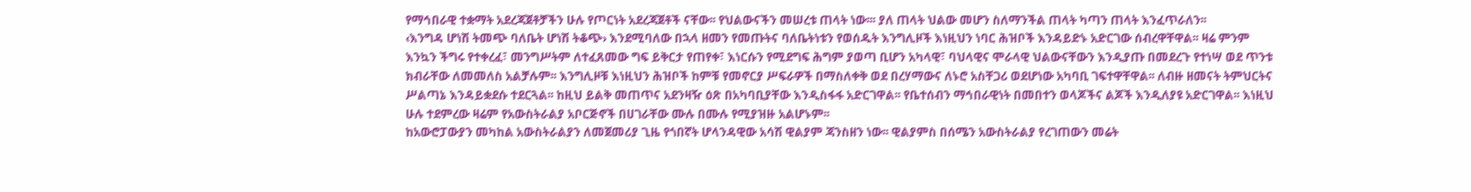የማኅበራዊ ተቋማት አደረጃጀቶቻችን ሁሉ የጦርነት አደረጃጀቶች ናቸው፡፡ የህልውናችን መሠረቱ ጠላት ነው፡፡፡ ያለ ጠላት ህልው መሆን ስለማንችል ጠላት ካጣን ጠላት እንፈጥራለን፡፡
‹እንግዳ ሆነሽ ትመጭ ባለቤት ሆነሽ ትቆጭ› እንደሚባለው በኋላ ዘመን የመጡትና ባለቤትነቱን የወሰዱት እንግሊዞች እነዚህን ነባር ሕዝቦች እንዳይድኑ አድርገው ሰብረዋቸዋል፡፡ ዛሬ ምንም እንኳን ችግሩ የተቀረፈ፣ መንግሥትም ለተፈጸመው ግፍ ይቅርታ የጠየቀ፣ እነርሱን የሚደግፍ ሕግም ያወጣ ቢሆን አካላዊ፣ ባህላዊና ሞራላዊ ህልውናቸውን እንዲያጡ በመደረጉ የተነሣ ወደ ጥንቱ ክብራቸው ለመመለስ አልቻሉም፡፡ እንግሊዞቹ እነዚህን ሕዝቦች ከምቹ የመኖርያ ሥፍራዎች በማስለቀቅ ወደ በረሃማውና ለኑሮ አስቸጋሪ ወደሆነው አካባቢ ገፍተዋቸዋል፡፡ ለብዙ ዘመናት ትምህርትና ሥልጣኔ እንዳይቋደሱ ተደርጓል፡፡ ከዚህ ይልቅ መጠጥና አደንዛዥ ዕጽ በአካባቢያቸው እንዲስፋፋ አድርገዋል፡፡ የቤተሰብን ማኅበራዊነት በመበተን ወላጆችና ልጆች እንዲለያዩ አድርገዋል፡፡ እነዚህ ሁሉ ተደምረው ዛሬም የአውስትራልያ አቦርጅኖች በሀገራቸው ሙሉ በሙሉ የሚያዝዙ አልሆኑም፡፡
ከአውሮፓውያን መካከል አውስትራልያን ለመጀመሪያ ጊዜ የጎበኛት ሆላንዳዊው አሳሽ ዊልያም ጃንስዘን ነው፡፡ ዊልያምስ በሰሜን አውስትራልያ የረገጠውን መሬት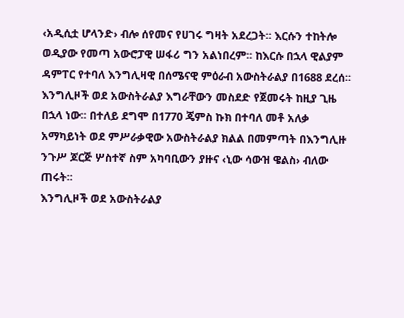‹አዲሲቷ ሆላንድ› ብሎ ሰየመና የሀገሩ ግዛት አደረጋት፡፡ እርሱን ተከትሎ ወዲያው የመጣ አውሮፓዊ ሠፋሪ ግን አልነበረም፡፡ ከእርሱ በኋላ ዊልያም ዳምፐር የተባለ እንግሊዛዊ በሰሜናዊ ምዕራብ አውስትራልያ በ1688 ደረሰ፡፡ እንግሊዞች ወደ አውስትራልያ እግራቸውን መስደድ የጀመሩት ከዚያ ጊዜ በኋላ ነው፡፡ በተለይ ደግሞ በ1770 ጄምስ ኩክ በተባለ መቶ አለቃ አማካይነት ወደ ምሥራቃዊው አውስትራልያ ክልል በመምጣት በእንግሊዙ ንጉሥ ጆርጅ ሦስተኛ ስም አካባቢውን ያዙና ‹ኒው ሳውዝ ዌልስ› ብለው ጠሩት፡፡
እንግሊዞች ወደ አውስትራልያ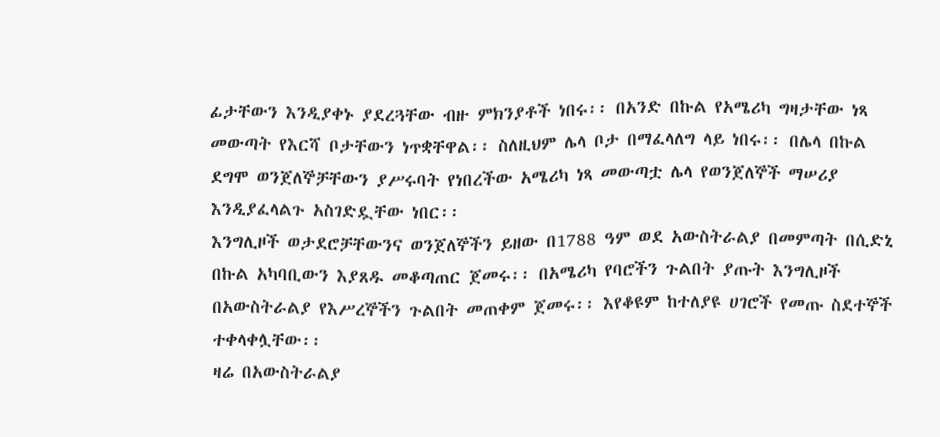ፊታቸውን እንዲያቀኑ ያደረጓቸው ብዙ ምክንያቶች ነበሩ፡፡ በአንድ በኩል የአሜሪካ ግዛታቸው ነጻ መውጣት የእርሻ ቦታቸውን ነጥቋቸዋል፡፡ ስለዚህም ሌላ ቦታ በማፈላለግ ላይ ነበሩ፡፡ በሌላ በኩል ደግሞ ወንጀለኞቻቸውን ያሥሩባት የነበረችው አሜሪካ ነጻ መውጣቷ ሌላ የወንጀለኞች ማሠሪያ እንዲያፈላልጉ አስገድዷቸው ነበር፡፡
እንግሊዞች ወታደሮቻቸውንና ወንጀለኞችን ይዘው በ1788 ዓም ወደ አውስትራልያ በመምጣት በሲድኒ በኩል አካባቢውን እያጸዱ መቆጣጠር ጀመሩ፡፡ በአሜሪካ የባሮችን ጉልበት ያጡት እንግሊዞች በአውስትራልያ የእሥረኞችን ጉልበት መጠቀም ጀመሩ፡፡ እየቆዩም ከተለያዩ ሀገሮች የመጡ ስደተኞች ተቀላቀሏቸው፡፡
ዛሬ በአውስትራልያ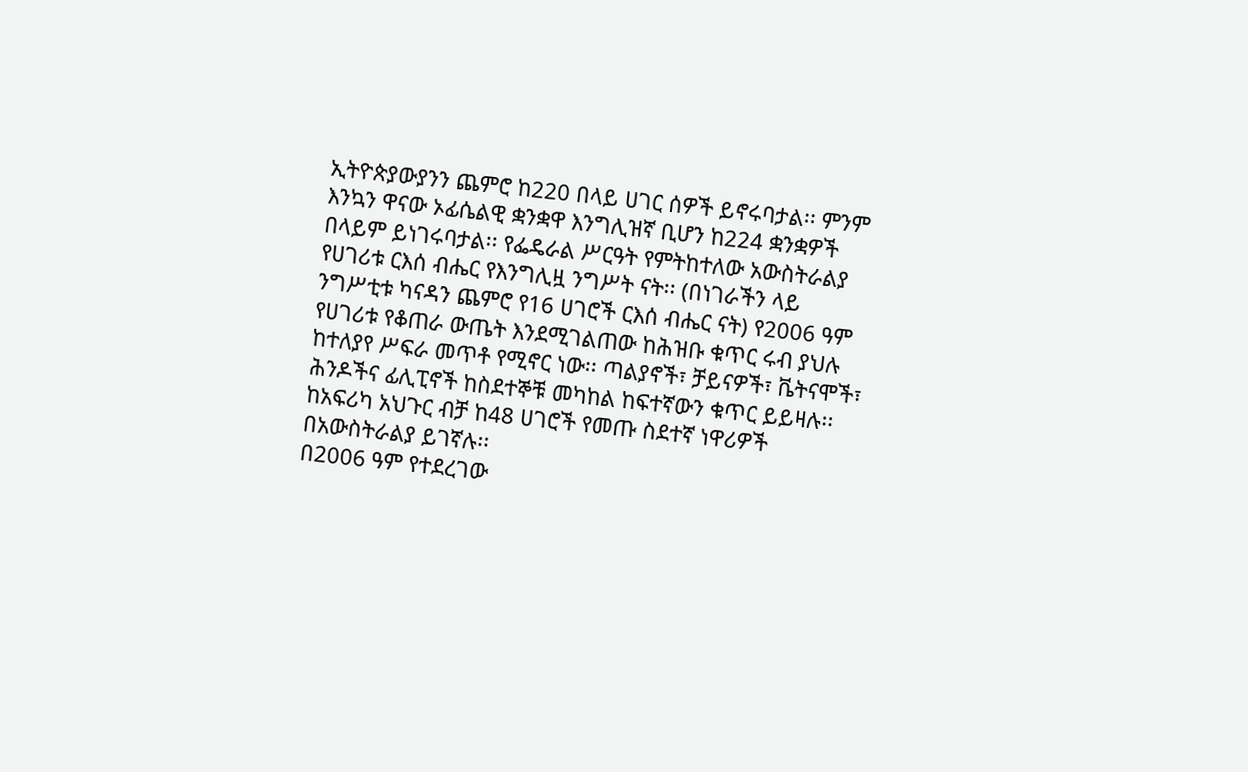ኢትዮጵያውያንን ጨምሮ ከ220 በላይ ሀገር ሰዎች ይኖሩባታል፡፡ ምንም እንኳን ዋናው ኦፊሴልዊ ቋንቋዋ እንግሊዝኛ ቢሆን ከ224 ቋንቋዎች በላይም ይነገሩባታል፡፡ የፌዴራል ሥርዓት የምትከተለው አውስትራልያ የሀገሪቱ ርእሰ ብሔር የእንግሊዟ ንግሥት ናት፡፡ (በነገራችን ላይ ንግሥቲቱ ካናዳን ጨምሮ የ16 ሀገሮች ርእሰ ብሔር ናት) የ2006 ዓም የሀገሪቱ የቆጠራ ውጤት እንደሚገልጠው ከሕዝቡ ቁጥር ሩብ ያህሉ ከተለያየ ሥፍራ መጥቶ የሚኖር ነው፡፡ ጣልያኖች፣ ቻይናዎች፣ ቬትናሞች፣ ሕንዶችና ፊሊፒኖች ከስደተኞቹ መካከል ከፍተኛውን ቁጥር ይይዛሉ፡፡ ከአፍሪካ አህጉር ብቻ ከ48 ሀገሮች የመጡ ስደተኛ ነዋሪዎች በአውስትራልያ ይገኛሉ፡፡
በ2006 ዓም የተደረገው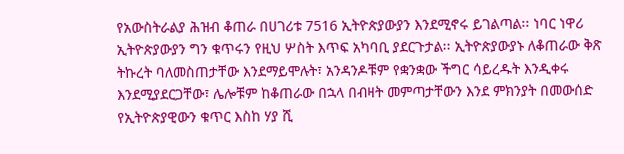የአውስትራልያ ሕዝብ ቆጠራ በሀገሪቱ 7516 ኢትዮጵያውያን እንደሚኖሩ ይገልጣል፡፡ ነባር ነዋሪ ኢትዮጵያውያን ግን ቁጥሩን የዚህ ሦስት እጥፍ አካባቢ ያደርጉታል፡፡ ኢትዮጵያውያኑ ለቆጠራው ቅጽ ትኩረት ባለመስጠታቸው እንደማይሞሉት፣ አንዳንዶቹም የቋንቋው ችግር ሳይረዱት እንዲቀሩ እንደሚያደርጋቸው፣ ሌሎቹም ከቆጠራው በኋላ በብዛት መምጣታቸውን እንደ ምክንያት በመውሰድ የኢትዮጵያዊውን ቁጥር እስከ ሃያ ሺ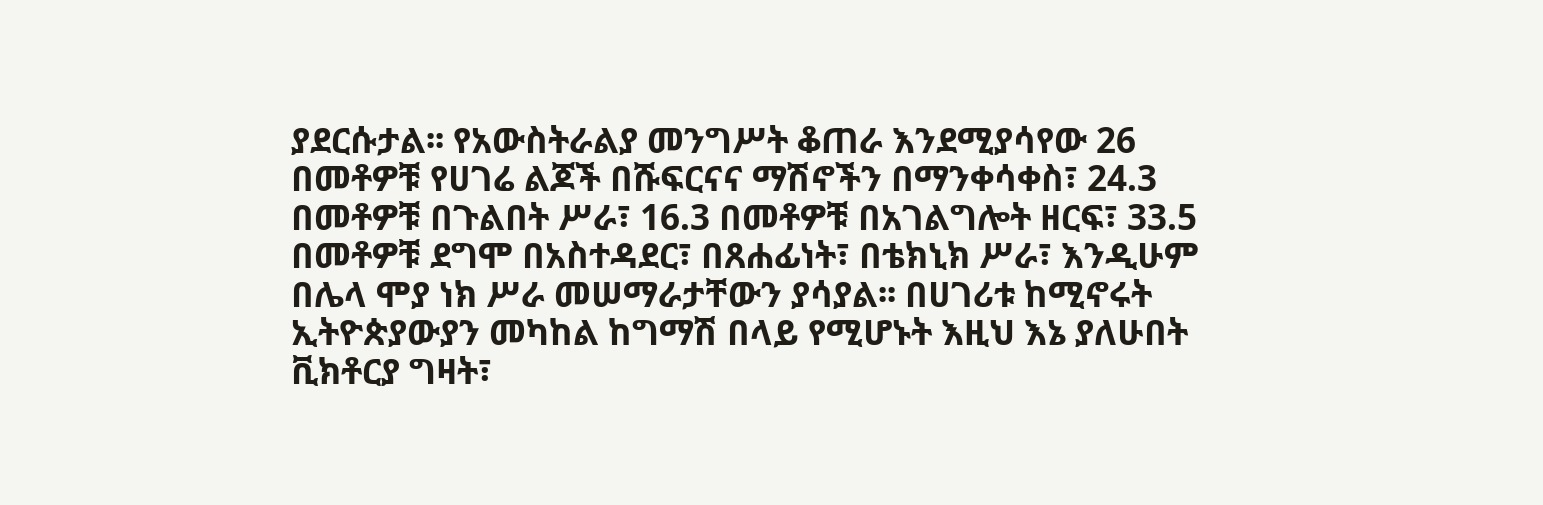ያደርሱታል፡፡ የአውስትራልያ መንግሥት ቆጠራ እንደሚያሳየው 26 በመቶዎቹ የሀገሬ ልጆች በሹፍርናና ማሽኖችን በማንቀሳቀስ፣ 24.3 በመቶዎቹ በጉልበት ሥራ፣ 16.3 በመቶዎቹ በአገልግሎት ዘርፍ፣ 33.5 በመቶዎቹ ደግሞ በአስተዳደር፣ በጸሐፊነት፣ በቴክኒክ ሥራ፣ እንዲሁም በሌላ ሞያ ነክ ሥራ መሠማራታቸውን ያሳያል፡፡ በሀገሪቱ ከሚኖሩት ኢትዮጵያውያን መካከል ከግማሽ በላይ የሚሆኑት እዚህ እኔ ያለሁበት ቪክቶርያ ግዛት፣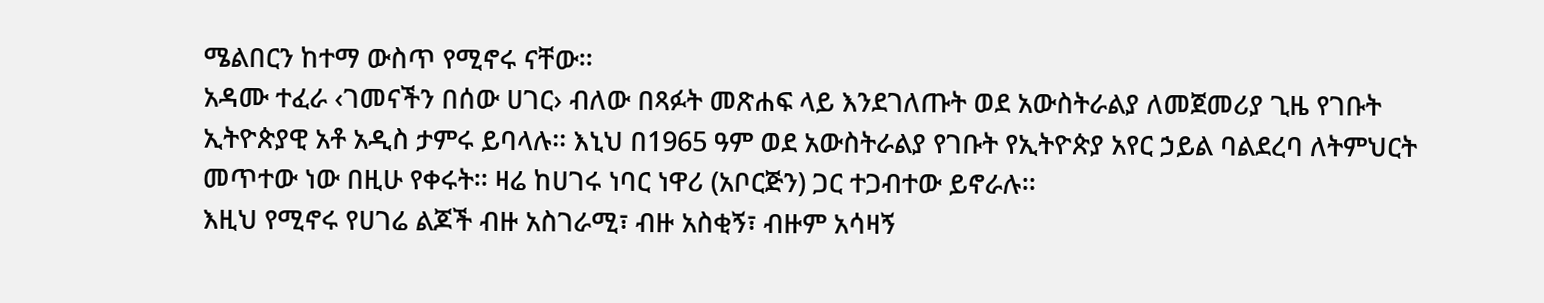ሜልበርን ከተማ ውስጥ የሚኖሩ ናቸው፡፡
አዳሙ ተፈራ ‹ገመናችን በሰው ሀገር› ብለው በጻፉት መጽሐፍ ላይ እንደገለጡት ወደ አውስትራልያ ለመጀመሪያ ጊዜ የገቡት ኢትዮጵያዊ አቶ አዲስ ታምሩ ይባላሉ፡፡ እኒህ በ1965 ዓም ወደ አውስትራልያ የገቡት የኢትዮጵያ አየር ኃይል ባልደረባ ለትምህርት መጥተው ነው በዚሁ የቀሩት፡፡ ዛሬ ከሀገሩ ነባር ነዋሪ (አቦርጅን) ጋር ተጋብተው ይኖራሉ፡፡
እዚህ የሚኖሩ የሀገሬ ልጆች ብዙ አስገራሚ፣ ብዙ አስቂኝ፣ ብዙም አሳዛኝ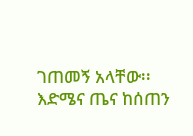ገጠመኝ አላቸው፡፡ እድሜና ጤና ከሰጠን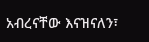አብረናቸው እናዝናለን፣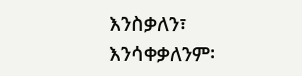እንስቃለን፣ እንሳቀቃለንም፡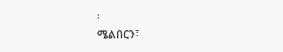፡
ሜልበርን፣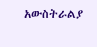አውስትራልያ